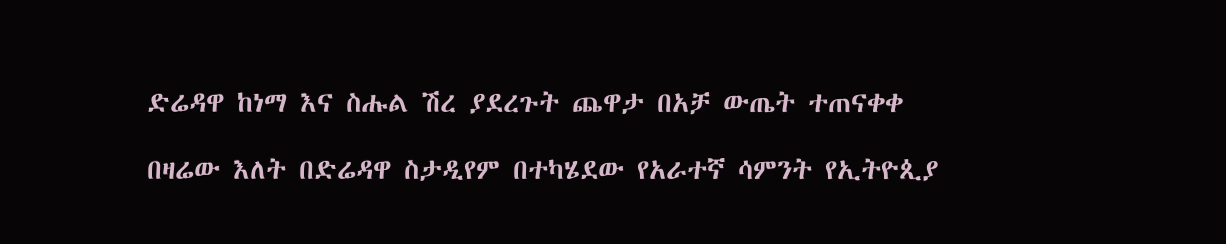ድሬዳዋ ከነማ እና ስሑል ሽረ ያደረጉት ጨዋታ በአቻ ውጤት ተጠናቀቀ

በዛሬው እለት በድሬዳዋ ስታዲየም በተካሄደው የአራተኛ ሳምንት የኢትዮጲያ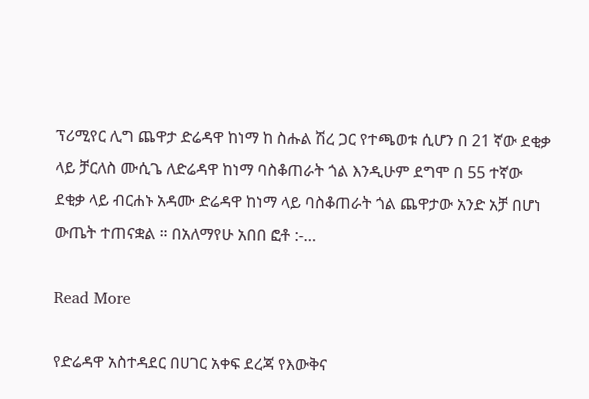ፕሪሚየር ሊግ ጨዋታ ድሬዳዋ ከነማ ከ ስሑል ሽረ ጋር የተጫወቱ ሲሆን በ 21 ኛው ደቂቃ ላይ ቻርለስ ሙሲጌ ለድሬዳዋ ከነማ ባስቆጠራት ጎል እንዲሁም ደግሞ በ 55 ተኛው ደቂቃ ላይ ብርሐኑ አዳሙ ድሬዳዋ ከነማ ላይ ባስቆጠራት ጎል ጨዋታው አንድ አቻ በሆነ ውጤት ተጠናቋል ። በአለማየሁ አበበ ፎቶ :-…

Read More

የድሬዳዋ አስተዳደር በሀገር አቀፍ ደረጃ የእውቅና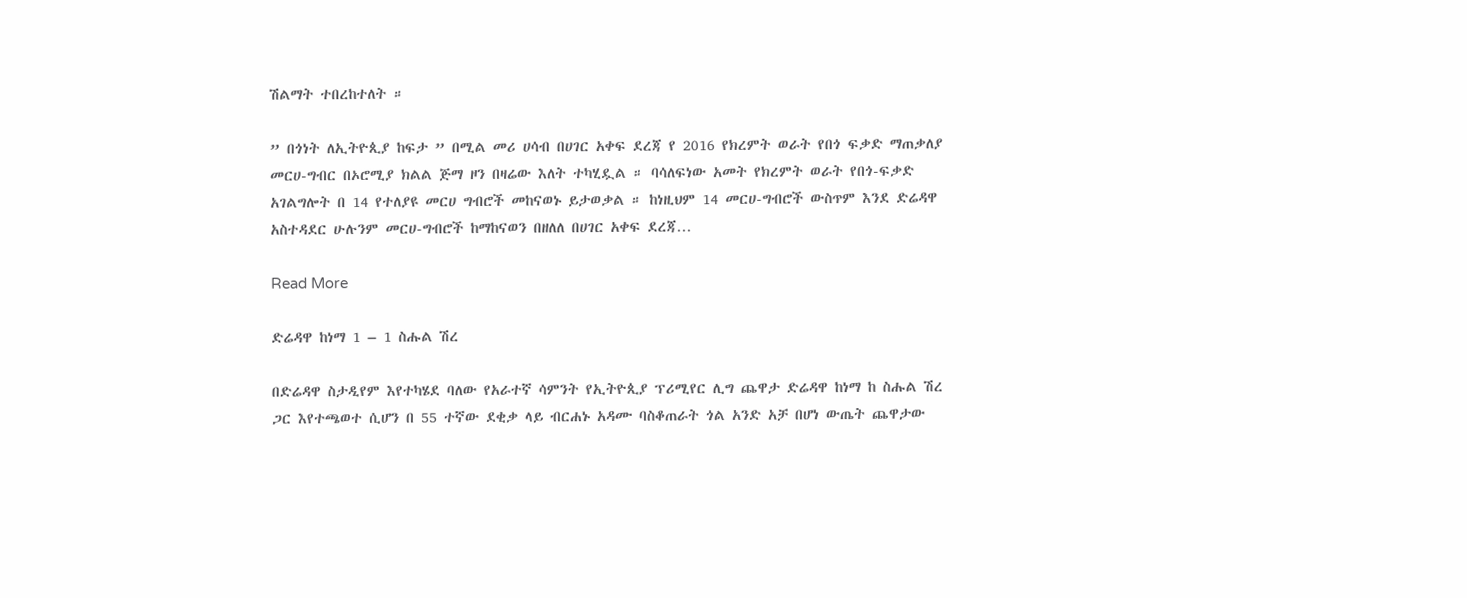ሽልማት ተበረከተለት ።

” በጎነት ለኢትዮጲያ ከፍታ ” በሚል መሪ ሀሳብ በሀገር አቀፍ ደረጃ የ 2016 የክረምት ወራት የበጎ ፍቃድ ማጠቃለያ መርሀ-ግብር በኦሮሚያ ክልል ጅማ ዞን በዛሬው እለት ተካሂዷል ። ባሳለፍነው አመት የክረምት ወራት የበጎ-ፍቃድ አገልግሎት በ 14 የተለያዩ መርሀ ግብሮች መከናወኑ ይታወቃል ። ከነዚህም 14 መርሀ-ግብሮች ውስጥም እንደ ድሬዳዋ አስተዳደር ሁሉንም መርሀ-ግብሮች ከማከናወን በዘለለ በሀገር አቀፍ ደረጃ…

Read More

ድሬዳዋ ከነማ 1 – 1 ስሑል ሽረ

በድሬዳዋ ስታዲየም እየተካሄደ ባለው የአራተኛ ሳምንት የኢትዮጲያ ፕሪሚየር ሊግ ጨዋታ ድሬዳዋ ከነማ ከ ስሑል ሽረ ጋር እየተጫወተ ሲሆን በ 55 ተኛው ደቂቃ ላይ ብርሐኑ አዳሙ ባስቆጠራት ጎል አንድ አቻ በሆነ ውጤት ጨዋታው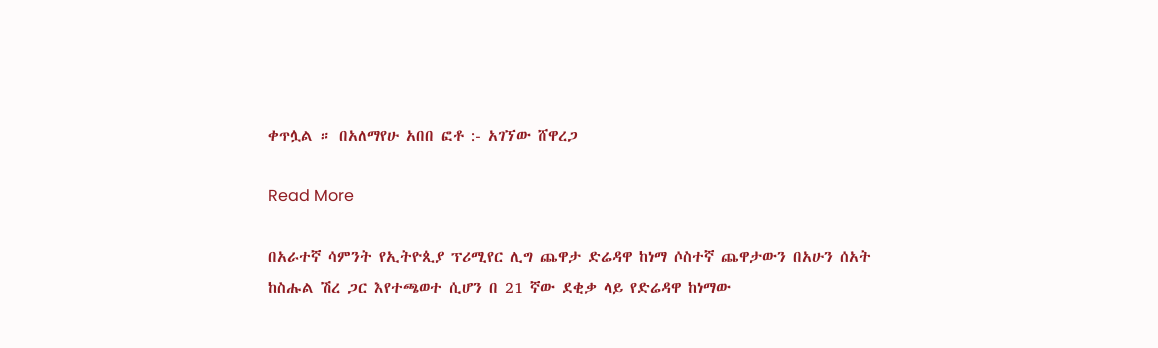ቀጥሏል ። በአለማየሁ አበበ ፎቶ :- አገኘው ሸዋረጋ

Read More

በአራተኛ ሳምንት የኢትዮጲያ ፕሪሚየር ሊግ ጨዋታ ድሬዳዋ ከነማ ሶስተኛ ጨዋታውን በአሁን ሰአት ከስሑል ሽረ ጋር እየተጫወተ ሲሆን በ 21 ኛው ደቂቃ ላይ የድሬዳዋ ከነማው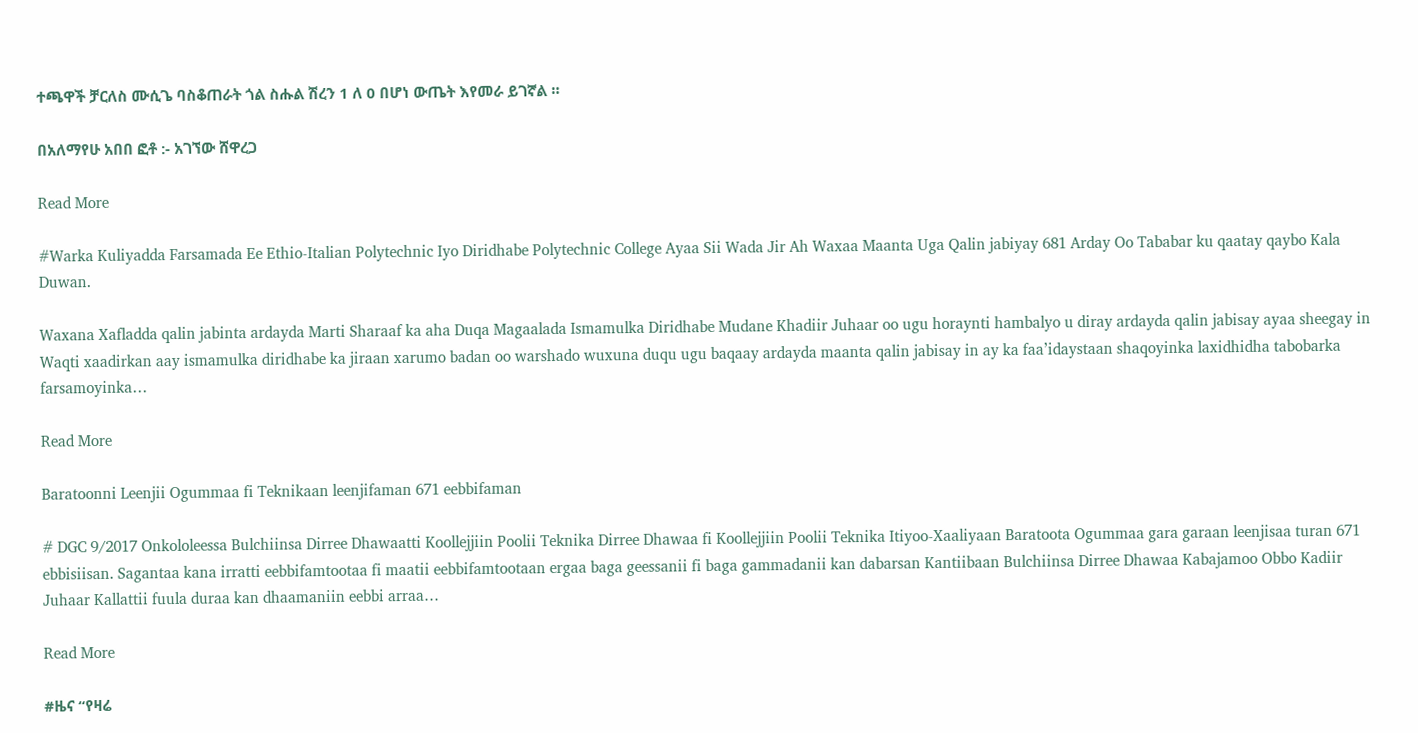ተጫዋች ቻርለስ ሙሲጌ ባስቆጠራት ጎል ስሑል ሽረን 1 ለ 0 በሆነ ውጤት እየመራ ይገኛል ።

በአለማየሁ አበበ ፎቶ :- አገኘው ሸዋረጋ

Read More

#Warka Kuliyadda Farsamada Ee Ethio-Italian Polytechnic Iyo Diridhabe Polytechnic College Ayaa Sii Wada Jir Ah Waxaa Maanta Uga Qalin jabiyay 681 Arday Oo Tababar ku qaatay qaybo Kala Duwan.

Waxana Xafladda qalin jabinta ardayda Marti Sharaaf ka aha Duqa Magaalada Ismamulka Diridhabe Mudane Khadiir Juhaar oo ugu horaynti hambalyo u diray ardayda qalin jabisay ayaa sheegay in Waqti xaadirkan aay ismamulka diridhabe ka jiraan xarumo badan oo warshado wuxuna duqu ugu baqaay ardayda maanta qalin jabisay in ay ka faa’idaystaan shaqoyinka laxidhidha tabobarka farsamoyinka…

Read More

Baratoonni Leenjii Ogummaa fi Teknikaan leenjifaman 671 eebbifaman

# DGC 9/2017 Onkololeessa Bulchiinsa Dirree Dhawaatti Koollejjiin Poolii Teknika Dirree Dhawaa fi Koollejjiin Poolii Teknika Itiyoo-Xaaliyaan Baratoota Ogummaa gara garaan leenjisaa turan 671 ebbisiisan. Sagantaa kana irratti eebbifamtootaa fi maatii eebbifamtootaan ergaa baga geessanii fi baga gammadanii kan dabarsan Kantiibaan Bulchiinsa Dirree Dhawaa Kabajamoo Obbo Kadiir Juhaar Kallattii fuula duraa kan dhaamaniin eebbi arraa…

Read More

#ዜና “የዛሬ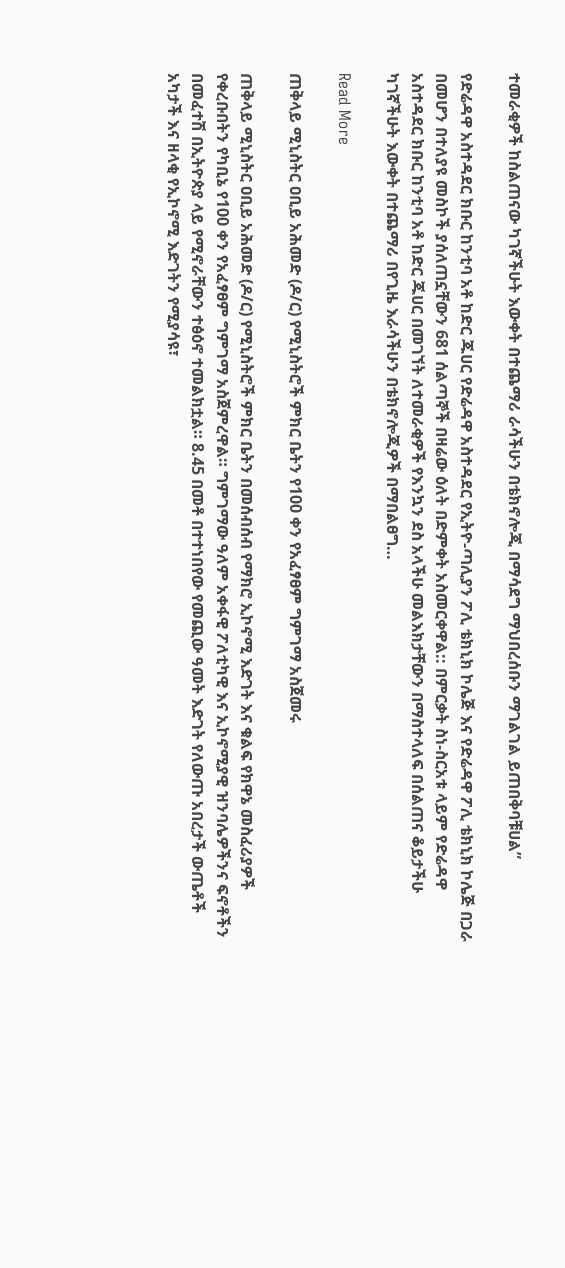ተመራቂዎች ከስልጠናው ካገኛችሁት እውቀት በተጨማሪ ራሳችሁን በቴክኖሎጂ በማሳደግ ማህበረሰቡን ማገልገል ይጠበቅባቹሀል”

የድሬዳዋ አስተዳደር ክቡር ከንቲባ አቶ ከድር ጁሀር የድሬዳዋ አስተዳደር የኢትዮ-ጣሊያን ፖሊ ቴክኒክ ኮሌጅ እና የድሬዳዋ ፖሊ ቴክኒክ ኮሌጅ በጋራ በመሆን በተለያዩ መስኮች ያሰለጠኗቸውን 681 ሰልጣኞች በዛሬው ዕለት በድምቀት አስመርቀዋል:: በምርቃት ስነ-ስርአቱ ላይም የድሬዳዋ አስተዳደር ክቡር ከንቲባ አቶ ከድር ጁሀር በመገኘት ለተመራቂዎች የእንኳን ደስ አላችሁ መልእክታቸውን በማስተላለፍ በሰልጠና ቆይታችሁ ካገኛችሁት እውቀት በተጨማሪ በየጊዜ እራሳችሁን በቴክኖሎጂዎች በማበልፀግ…

Read More

ጠቅላይ ሚኒስትር ዐቢይ አሕመድ (ዶ/ር) የሚኒስትሮች ምክር ቤትን የ100 ቀን የአፈፃፀም ግምገማ አስጀመሩ

ጠቅላይ ሚኒስትር ዐቢይ አሕመድ (ዶ/ር) የሚኒስትሮች ምክር ቤትን በመሰብሰብ የማክሮ ኢኮኖሚ እድገት እና ቁልፍ የክዋኔ መስፈሪያዎች የቀረቡበትን የካቢኔ የ100 ቀን የአፈፃፀም ግምገማ አስጀምረዋል። ግምገማው ዓለም አቀፋዊ ፖለቲካዊ እና ኢኮኖሚያዊ ዝንባሌዎችንና ፍኖቶችን በመፈተሽ በኢትዮጵያ ላይ የሚኖራቸውን ተፅዕኖ ተመልክቷል። 8.45 በመቶ በተተነበየው የመጪው ዓመት እድገት የለውጡ አበረታች ውጤቶች አካታች እና ዘላቂ የኢኮኖሚ እድገትን የሚያሳዩ፣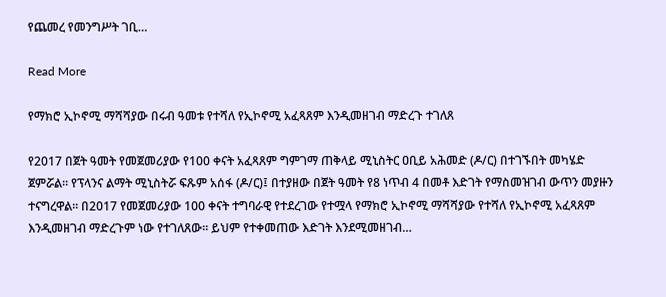የጨመረ የመንግሥት ገቢ…

Read More

የማክሮ ኢኮኖሚ ማሻሻያው በሩብ ዓመቱ የተሻለ የኢኮኖሚ አፈጻጸም እንዲመዘገብ ማድረጉ ተገለጸ

የ2017 በጀት ዓመት የመጀመሪያው የ100 ቀናት አፈጻጸም ግምገማ ጠቅላይ ሚኒስትር ዐቢይ አሕመድ (ዶ/ር) በተገኙበት መካሄድ ጀምሯል። የፕላንና ልማት ሚኒስትሯ ፍጹም አሰፋ (ዶ/ር)፤ በተያዘው በጀት ዓመት የ8 ነጥብ 4 በመቶ እድገት የማስመዝገብ ውጥን መያዙን ተናግረዋል፡፡ በ2017 የመጀመሪያው 100 ቀናት ተግባራዊ የተደረገው የተሟላ የማክሮ ኢኮኖሚ ማሻሻያው የተሻለ የኢኮኖሚ አፈጻጸም እንዲመዘገብ ማድረጉም ነው የተገለጸው፡፡ ይህም የተቀመጠው እድገት እንደሚመዘገብ…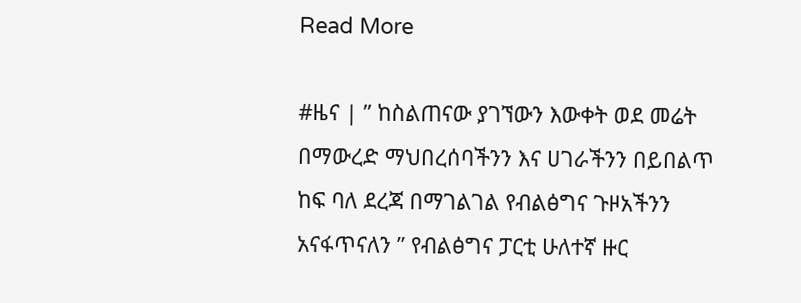Read More

#ዜና | ” ከስልጠናው ያገኘውን እውቀት ወደ መሬት በማውረድ ማህበረሰባችንን እና ሀገራችንን በይበልጥ ከፍ ባለ ደረጃ በማገልገል የብልፅግና ጉዞአችንን አናፋጥናለን ” የብልፅግና ፓርቲ ሁለተኛ ዙር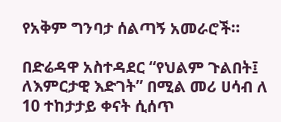የአቅም ግንባታ ሰልጣኝ አመራሮች።

በድሬዳዋ አስተዳደር “የህልም ጉልበት፤ ለእምርታዊ እድገት” በሚል መሪ ሀሳብ ለ 10 ተከታታይ ቀናት ሲሰጥ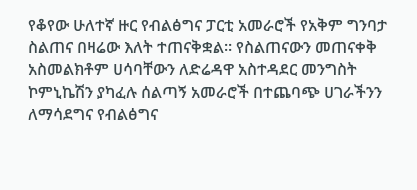የቆየው ሁለተኛ ዙር የብልፅግና ፓርቲ አመራሮች የአቅም ግንባታ ስልጠና በዛሬው እለት ተጠናቅቋል። የስልጠናውን መጠናቀቅ አስመልክቶም ሀሳባቸውን ለድሬዳዋ አስተዳደር መንግስት ኮምኒኬሽን ያካፈሉ ሰልጣኝ አመራሮች በተጨባጭ ሀገራችንን ለማሳደግና የብልፅግና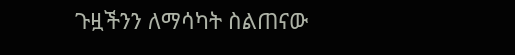ጉዟችንን ለማሳካት ስልጠናው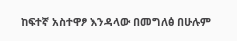ከፍተኛ አስተዋፆ እንዳላው በመግለፅ በሁሉም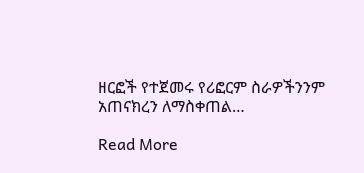ዘርፎች የተጀመሩ የሪፎርም ስራዎችንንም አጠናክረን ለማስቀጠል…

Read More